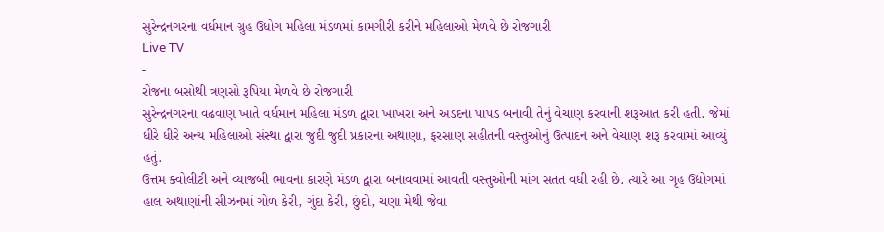સુરેન્દ્રનગરના વર્ધમાન ગ્રુહ ઉધોગ મહિલા મંડળમાં કામગીરી કરીને મહિલાઓ મેળવે છે રોજગારી
Live TV
-
રોજના બસોથી ત્રણસો રૂપિયા મેળવે છે રોજગારી
સુરેન્દ્રનગરના વઢવાણ ખાતે વર્ધમાન મહિલા મંડળ દ્વારા ખાખરા અને અડદના પાપડ બનાવી તેનું વેચાણ કરવાની શરૂઆત કરી હતી. જેમાં ધીરે ધીરે અન્ય મહિલાઓ સંસ્થા દ્વારા જુદી જુદી પ્રકારના અથાણા, ફરસાણ સહીતની વસ્તુઓનું ઉત્પાદન અને વેચાણ શરૂ કરવામાં આવ્યું હતું.
ઉત્તમ ક્વોલીટી અને વ્યાજબી ભાવના કારણે મંડળ દ્વારા બનાવવામાં આવતી વસ્તુઓની માંગ સતત વધી રહી છે. ત્યારે આ ગૃહ ઉદ્યોગમાં હાલ અથાણાંની સીઝનમાં ગોળ કેરી, ગુંદા કેરી, છુંદો, ચણા મેથી જેવા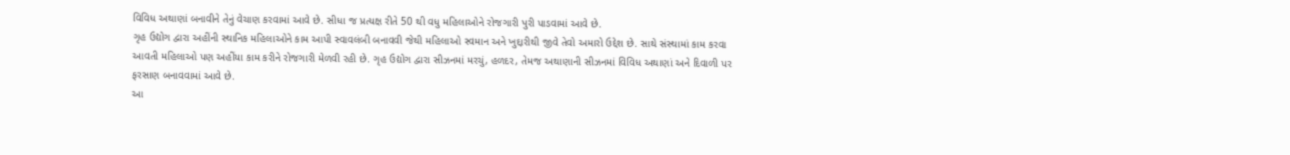વિવિધ અથાણાં બનાવીને તેનું વેચાણ કરવામાં આવે છે. સીધા જ પ્રત્યક્ષ રીતે 50 થી વધુ મહિલાઓને રોજગારી પુરી પાડવામાં આવે છે.
ગૃહ ઉદ્યોગ દ્વારા અહીંની સ્થાનિક મહિલાઓને કામ આપી સ્વાવલંબી બનાવવી જેથી મહિલાઓ સ્વમાન અને ખુદ્દારીથી જીવે તેવો અમારો ઉદ્દેશ છે. સાથે સંસ્થામાં કામ કરવા આવતી મહિલાઓ પણ અહીંયા કામ કરીને રોજગારી મેળવી રહી છે. ગૃહ ઉદ્યોગ દ્વારા સીઝનમાં મરચું, હળદર, તેમજ અથાણાની સીઝનમાં વિવિધ અથાણાં અને દિવાળી પર ફરસાણ બનાવવામાં આવે છે.
આ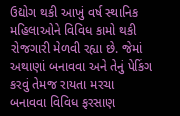ઉદ્યોગ થકી આખું વર્ષ સ્થાનિક મહિલાઓને વિવિધ કામો થકી રોજગારી મેળવી રહ્યા છે. જેમાં અથાણાં બનાવવા અને તેનું પેકિંગ કરવું તેમજ રાયતા મરચા બનાવવા વિવિધ ફરસાણ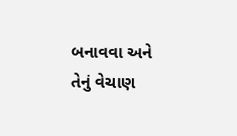બનાવવા અને તેનું વેચાણ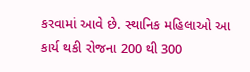કરવામાં આવે છે. સ્થાનિક મહિલાઓ આ કાર્ય થકી રોજના 200 થી 300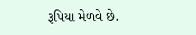રૂપિયા મેળવે છે.